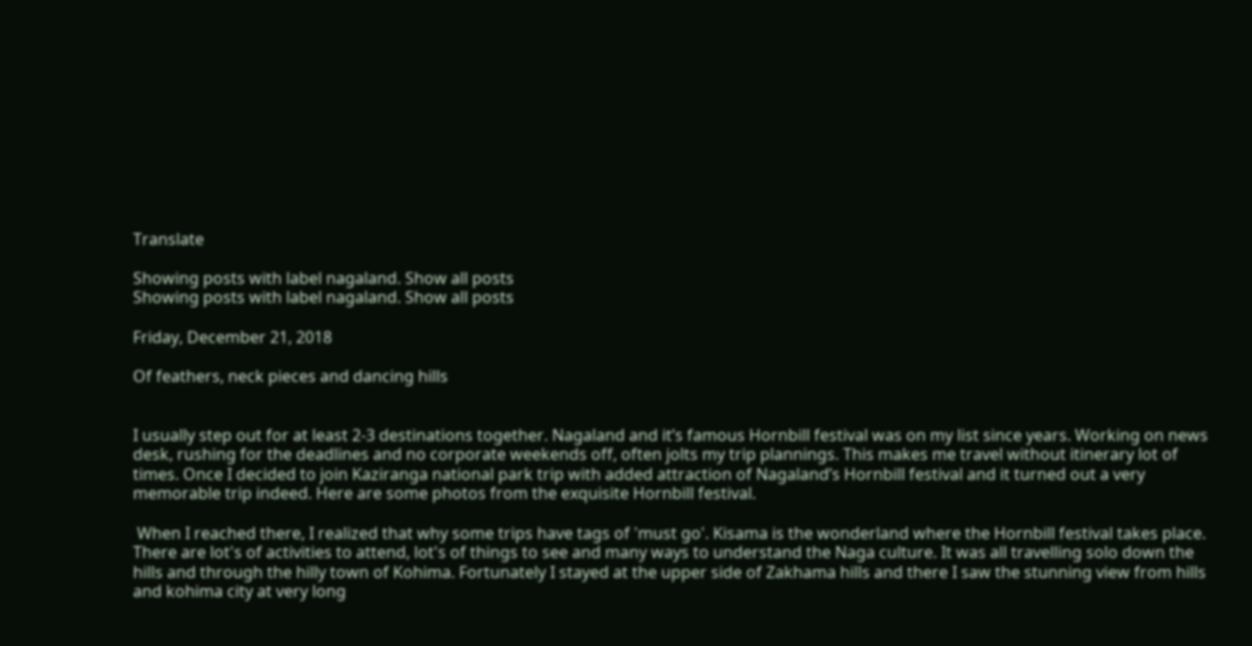Translate

Showing posts with label nagaland. Show all posts
Showing posts with label nagaland. Show all posts

Friday, December 21, 2018

Of feathers, neck pieces and dancing hills


I usually step out for at least 2-3 destinations together. Nagaland and it’s famous Hornbill festival was on my list since years. Working on news desk, rushing for the deadlines and no corporate weekends off, often jolts my trip plannings. This makes me travel without itinerary lot of times. Once I decided to join Kaziranga national park trip with added attraction of Nagaland’s Hornbill festival and it turned out a very memorable trip indeed. Here are some photos from the exquisite Hornbill festival.

 When I reached there, I realized that why some trips have tags of 'must go'. Kisama is the wonderland where the Hornbill festival takes place. There are lot's of activities to attend, lot's of things to see and many ways to understand the Naga culture. It was all travelling solo down the hills and through the hilly town of Kohima. Fortunately I stayed at the upper side of Zakhama hills and there I saw the stunning view from hills and kohima city at very long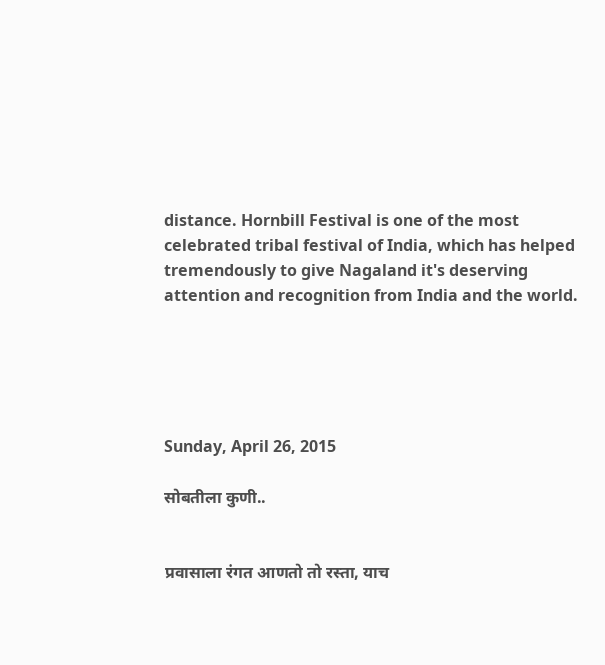distance. Hornbill Festival is one of the most celebrated tribal festival of India, which has helped tremendously to give Nagaland it's deserving attention and recognition from India and the world.





Sunday, April 26, 2015

सोबतीला कुणी..


प्रवासाला रंगत आणतो तो रस्ता, याच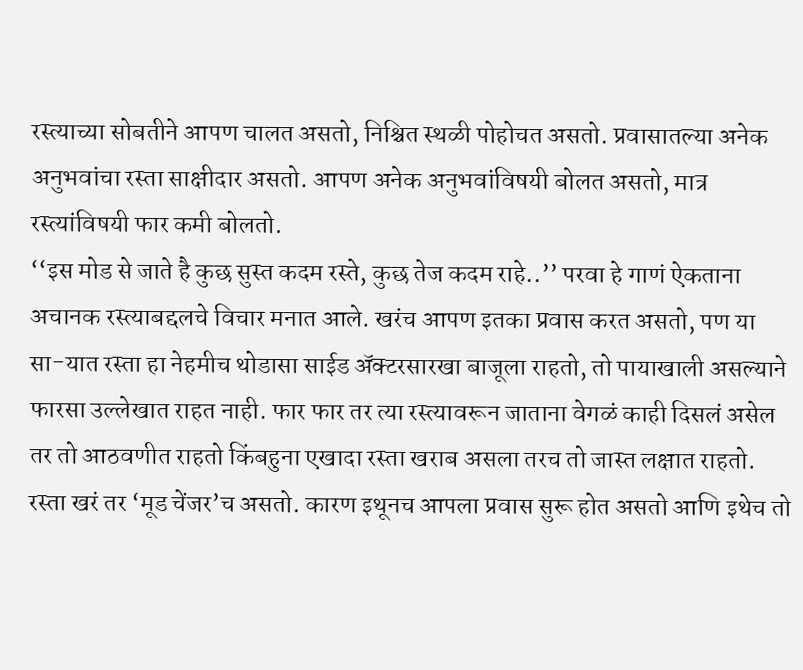रस्त्याच्या सोबतीने आपण चालत असतो, निश्चित स्थळी पोहोचत असतो. प्रवासातल्या अनेक अनुभवांचा रस्ता साक्षीदार असतो. आपण अनेक अनुभवांविषयी बोलत असतो, मात्र रस्त्यांविषयी फार कमी बोलतो.
‘‘इस मोड से जाते है कुछ सुस्त कदम रस्ते, कुछ तेज कदम राहे..’’ परवा हे गाणं ऐकताना अचानक रस्त्याबद्दलचे विचार मनात आले. खरंच आपण इतका प्रवास करत असतो, पण या सा-यात रस्ता हा नेहमीच थोडासा साईड अ‍ॅक्टरसारखा बाजूला राहतो, तो पायाखाली असल्याने फारसा उल्लेखात राहत नाही. फार फार तर त्या रस्त्यावरून जाताना वेगळं काही दिसलं असेल तर तो आठवणीत राहतो किंबहुना एखादा रस्ता खराब असला तरच तो जास्त लक्षात राहतो. रस्ता खरं तर ‘मूड चेंजर’च असतो. कारण इथूनच आपला प्रवास सुरू होत असतो आणि इथेच तो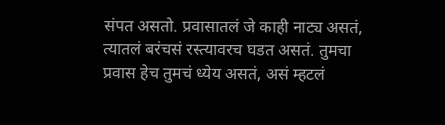संपत असतो. प्रवासातलं जे काही नाट्य असतं, त्यातलं बरंचसं रस्त्यावरच घडत असतं. तुमचा प्रवास हेच तुमचं ध्येय असतं, असं म्हटलं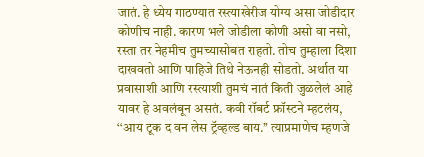जातं. हे ध्येय गाठण्यात रस्त्याखेरीज योग्य असा जोडीदार कोणीच नाही. कारण भले जोडीला कोणी असो वा नसो, रस्ता तर नेहमीच तुमच्यासोबत राहतो. तोच तुम्हाला दिशा दाखवतो आणि पाहिजे तिथे नेऊनही सोडतो. अर्थात या प्रवासाशी आणि रस्त्याशी तुमचं नातं किती जुळलेलं आहे यावर हे अवलंबून असतं. कवी रॉबर्ट फ्रॉस्टने म्हटलंय, ‘‘आय टूक द वन लेस ट्रॅव्हल्ड बाय.’’ त्याप्रमाणेच म्हणजे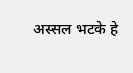अस्सल भटके हे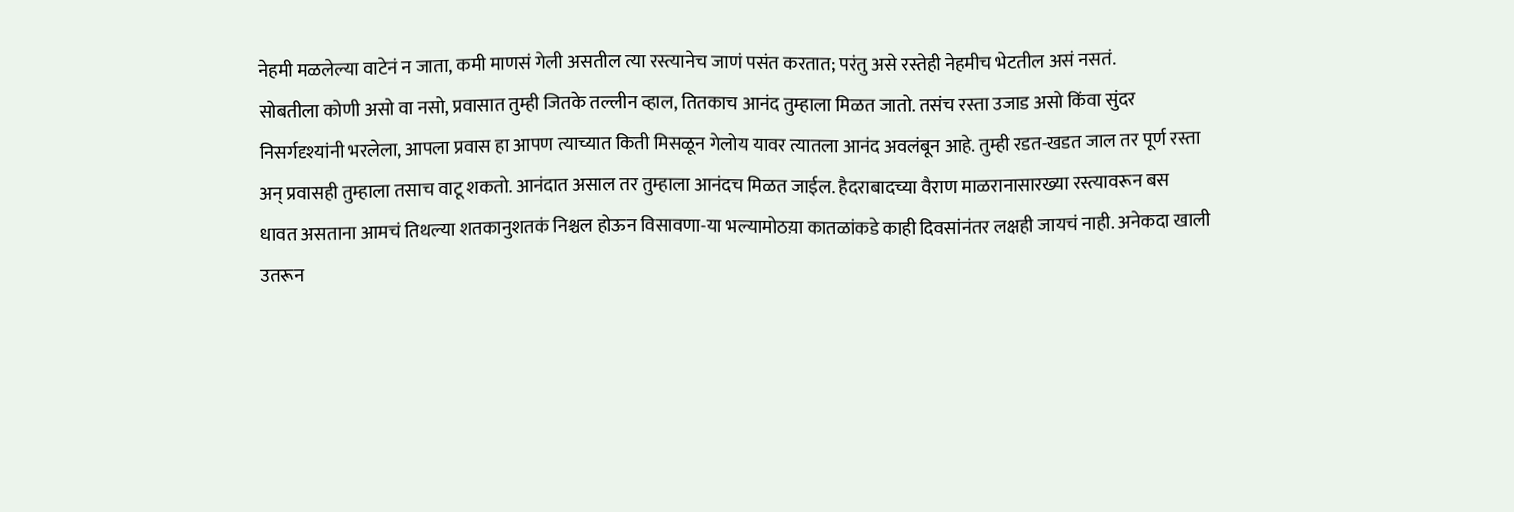नेहमी मळलेल्या वाटेनं न जाता, कमी माणसं गेली असतील त्या रस्त्यानेच जाणं पसंत करतात; परंतु असे रस्तेही नेहमीच भेटतील असं नसतं.
सोबतीला कोणी असो वा नसो, प्रवासात तुम्ही जितके तल्लीन व्हाल, तितकाच आनंद तुम्हाला मिळत जातो. तसंच रस्ता उजाड असो किंवा सुंदर निसर्गदृश्यांनी भरलेला, आपला प्रवास हा आपण त्याच्यात किती मिसळून गेलोय यावर त्यातला आनंद अवलंबून आहे. तुम्ही रडत-खडत जाल तर पूर्ण रस्ता अन् प्रवासही तुम्हाला तसाच वाटू शकतो. आनंदात असाल तर तुम्हाला आनंदच मिळत जाईल. हैदराबादच्या वैराण माळरानासारख्या रस्त्यावरून बस धावत असताना आमचं तिथल्या शतकानुशतकं निश्चल होऊन विसावणा-या भल्यामोठय़ा कातळांकडे काही दिवसांनंतर लक्षही जायचं नाही. अनेकदा खाली उतरून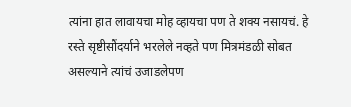त्यांना हात लावायचा मोह व्हायचा पण ते शक्य नसायचं. हे रस्ते सृष्टीसौंदर्याने भरलेले नव्हते पण मित्रमंडळी सोबत असल्याने त्यांचं उजाडलेपण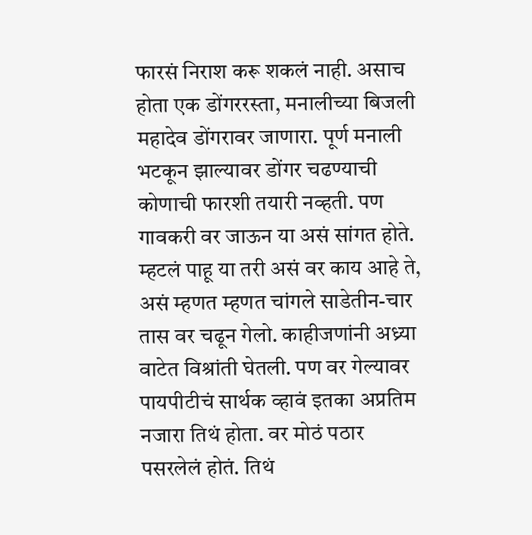फारसं निराश करू शकलं नाही. असाच होता एक डोंगररस्ता, मनालीच्या बिजली महादेव डोंगरावर जाणारा. पूर्ण मनाली भटकून झाल्यावर डोंगर चढण्याची कोणाची फारशी तयारी नव्हती. पण गावकरी वर जाऊन या असं सांगत होते. म्हटलं पाहू या तरी असं वर काय आहे ते, असं म्हणत म्हणत चांगले साडेतीन-चार तास वर चढून गेलो. काहीजणांनी अध्र्या वाटेत विश्रांती घेतली. पण वर गेल्यावर पायपीटीचं सार्थक व्हावं इतका अप्रतिम नजारा तिथं होता. वर मोठं पठार पसरलेलं होतं. तिथं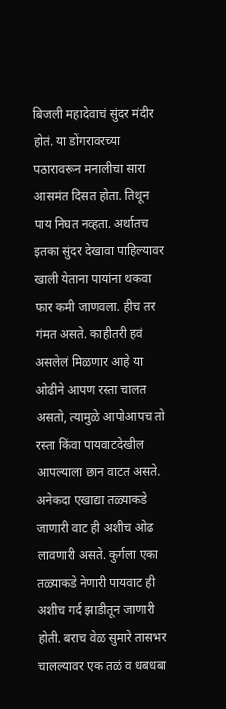बिजली महादेवाचं सुंदर मंदीर होतं. या डोंगरावरच्या पठारावरून मनालीचा सारा आसमंत दिसत होता. तिथून पाय निघत नव्हता. अर्थातच इतका सुंदर देखावा पाहिल्यावर खाली येताना पायांना थकवा फार कमी जाणवला. हीच तर गंमत असते. काहीतरी हवं असलेलं मिळणार आहे या ओढीने आपण रस्ता चालत असतो, त्यामुळे आपोआपच तो रस्ता किंवा पायवाटदेखील आपल्याला छान वाटत असते. अनेकदा एखाद्या तळ्याकडे जाणारी वाट ही अशीच ओढ लावणारी असते. कुर्गला एका तळ्याकडे नेणारी पायवाट ही अशीच गर्द झाडीतून जाणारी होती. बराच वेळ सुमारे तासभर चालल्यावर एक तळं व धबधबा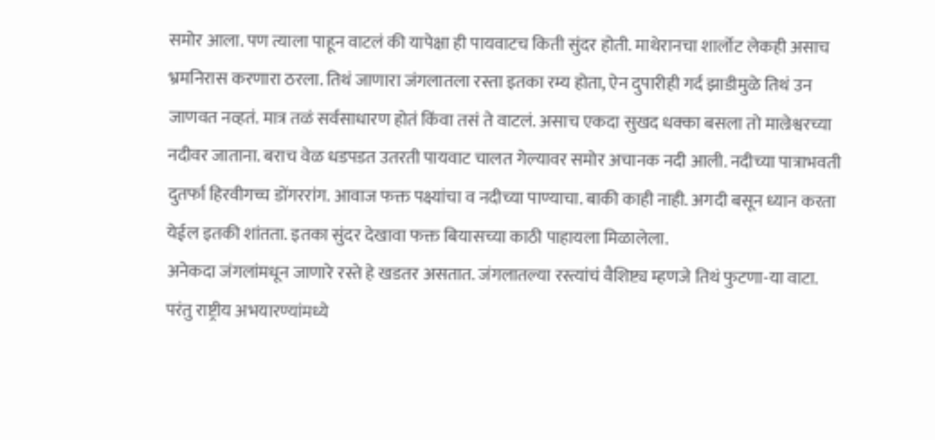समोर आला. पण त्याला पाहून वाटलं की यापेक्षा ही पायवाटच किती सुंदर होती. माथेरानचा शार्लोट लेकही असाच भ्रमनिरास करणारा ठरला. तिथं जाणारा जंगलातला रस्ता इतका रम्य होता, ऐन दुपारीही गर्द झाडीमुळे तिथं उन जाणवत नव्हतं. मात्र तळं सर्वसाधारण होतं किंवा तसं ते वाटलं. असाच एकदा सुखद धक्का बसला तो माल्रेश्वरच्या नदीवर जाताना. बराच वेळ धडपडत उतरती पायवाट चालत गेल्यावर समोर अचानक नदी आली. नदीच्या पात्राभवती दुतर्फा हिरवीगच्च डोंगररांग. आवाज फक्त पक्ष्यांचा व नदीच्या पाण्याचा. बाकी काही नाही. अगदी बसून ध्यान करता येईल इतकी शांतता. इतका सुंदर देखावा फक्त बियासच्या काठी पाहायला मिळालेला.
अनेकदा जंगलांमधून जाणारे रस्ते हे खडतर असतात. जंगलातल्या रस्त्यांचं वैशिष्ट्य म्हणजे तिथं फुटणा-या वाटा. परंतु राष्ट्रीय अभयारण्यांमध्ये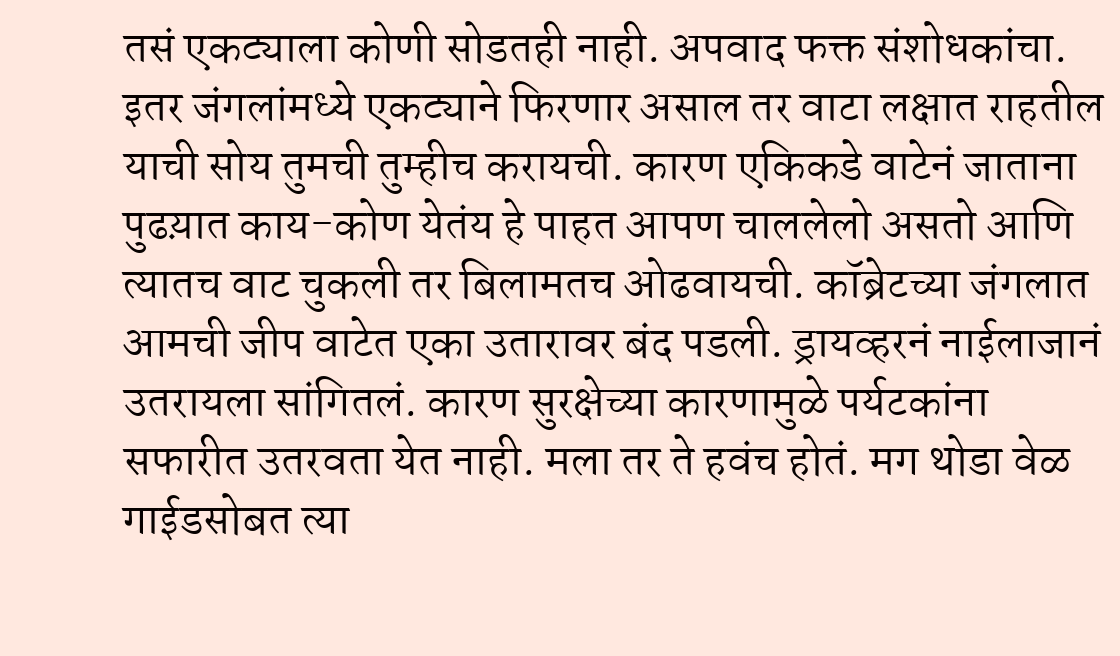तसं एकट्याला कोणी सोडतही नाही. अपवाद फक्त संशोधकांचा. इतर जंगलांमध्ये एकट्याने फिरणार असाल तर वाटा लक्षात राहतील याची सोय तुमची तुम्हीच करायची. कारण एकिकडे वाटेनं जाताना पुढय़ात काय-कोण येतंय हे पाहत आपण चाललेलो असतो आणि त्यातच वाट चुकली तर बिलामतच ओढवायची. कॉब्रेटच्या जंगलात आमची जीप वाटेत एका उतारावर बंद पडली. ड्रायव्हरनं नाईलाजानं उतरायला सांगितलं. कारण सुरक्षेच्या कारणामुळे पर्यटकांना सफारीत उतरवता येत नाही. मला तर ते हवंच होतं. मग थोडा वेळ गाईडसोबत त्या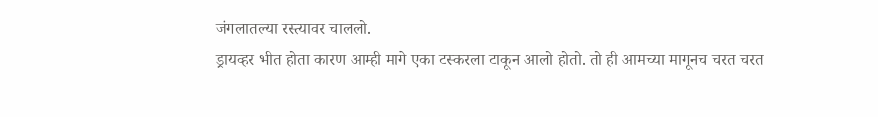जंगलातल्या रस्त्यावर चाललो.
ड्रायव्हर भीत होता कारण आम्ही मागे एका टस्करला टाकून आलो होतो. तो ही आमच्या मागूनच चरत चरत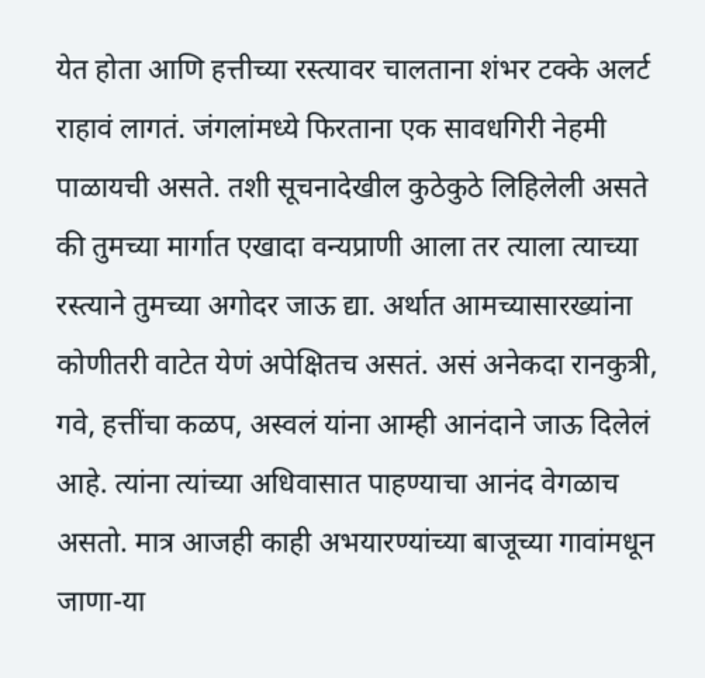येत होता आणि हत्तीच्या रस्त्यावर चालताना शंभर टक्के अलर्ट राहावं लागतं. जंगलांमध्ये फिरताना एक सावधगिरी नेहमी पाळायची असते. तशी सूचनादेखील कुठेकुठे लिहिलेली असते की तुमच्या मार्गात एखादा वन्यप्राणी आला तर त्याला त्याच्या रस्त्याने तुमच्या अगोदर जाऊ द्या. अर्थात आमच्यासारख्यांना कोणीतरी वाटेत येणं अपेक्षितच असतं. असं अनेकदा रानकुत्री, गवे, हत्तींचा कळप, अस्वलं यांना आम्ही आनंदाने जाऊ दिलेलं आहे. त्यांना त्यांच्या अधिवासात पाहण्याचा आनंद वेगळाच असतो. मात्र आजही काही अभयारण्यांच्या बाजूच्या गावांमधून जाणा-या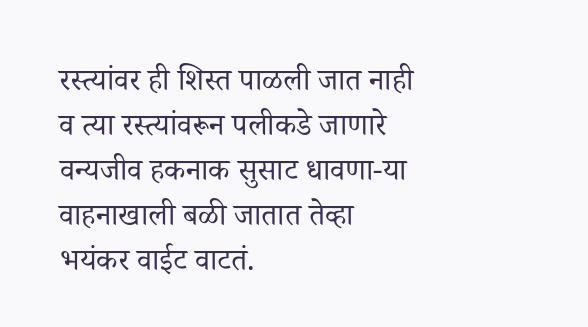रस्त्यांवर ही शिस्त पाळली जात नाही व त्या रस्त्यांवरून पलीकडे जाणारे वन्यजीव हकनाक सुसाट धावणा-या वाहनाखाली बळी जातात तेव्हा भयंकर वाईट वाटतं.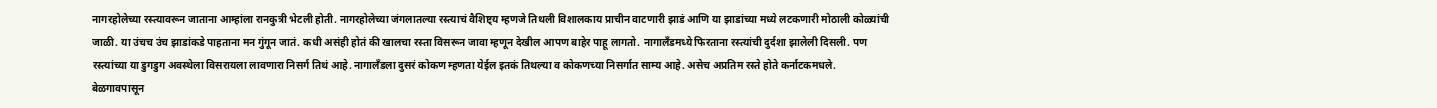नागरहोलेच्या रस्त्यावरून जाताना आम्हांला रानकुत्री भेटली होती. नागरहोलेच्या जंगलातल्या रस्त्याचं वैशिष्ट्य म्हणजे तिथली विशालकाय प्राचीन वाटणारी झाडं आणि या झाडांच्या मध्ये लटकणारी मोठाली कोळ्यांची जाळी. या उंचच उंच झाडांकडे पाहताना मन गुंगून जातं. कधी असंही होतं की खालचा रस्ता विसरून जावा म्हणून देखील आपण बाहेर पाहू लागतो. नागालँडमध्ये फिरताना रस्त्यांची दुर्दशा झालेली दिसली. पण रस्त्यांच्या या डुगडुग अवस्थेला विसरायला लावणारा निसर्ग तिथं आहे. नागालँडला दुसरं कोकण म्हणता येईल इतकं तिथल्या व कोकणच्या निसर्गात साम्य आहे. असेच अप्रतिम रस्ते होते कर्नाटकमधले. बेळगावपासून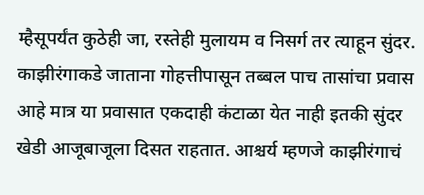म्हैसूपर्यंत कुठेही जा, रस्तेही मुलायम व निसर्ग तर त्याहून सुंदर. काझीरंगाकडे जाताना गोहत्तीपासून तब्बल पाच तासांचा प्रवास आहे मात्र या प्रवासात एकदाही कंटाळा येत नाही इतकी सुंदर खेडी आजूबाजूला दिसत राहतात. आश्चर्य म्हणजे काझीरंगाचं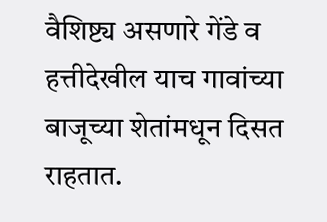वैशिष्ट्य असणारे गेंडे व हत्तीदेखील याच गावांच्या बाजूच्या शेतांमधून दिसत राहतात.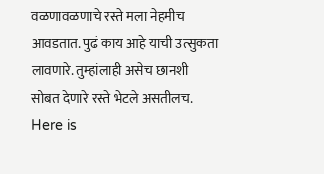वळणावळणाचे रस्ते मला नेहमीच आवडतात. पुढं काय आहे याची उत्सुकता लावणारे. तुम्हांलाही असेच छानशी सोबत देणारे रस्ते भेटले असतीलच.
Here is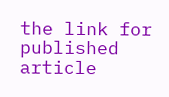the link for published article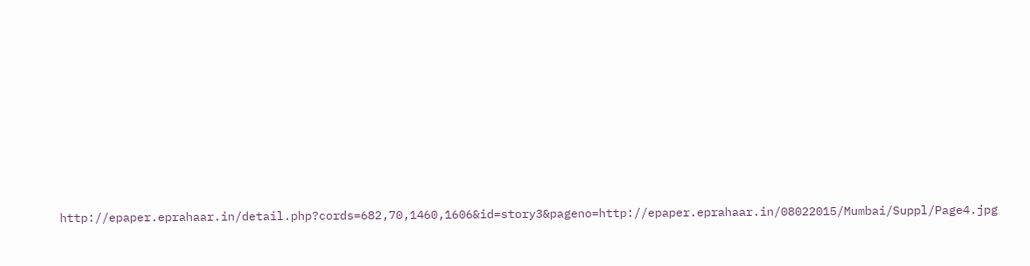http://epaper.eprahaar.in/detail.php?cords=682,70,1460,1606&id=story3&pageno=http://epaper.eprahaar.in/08022015/Mumbai/Suppl/Page4.jpg